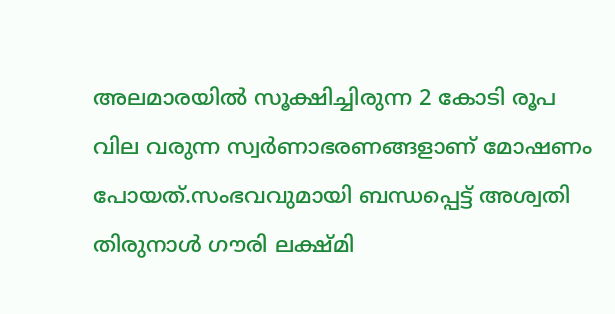അലമാരയിൽ സൂക്ഷിച്ചിരുന്ന 2 കോടി രൂപ വില വരുന്ന സ്വർണാഭരണങ്ങളാണ് മോഷണം പോയത്.സംഭവവുമായി ബന്ധപ്പെട്ട് അശ്വതി തിരുനാൾ ഗൗരി ലക്ഷ്മി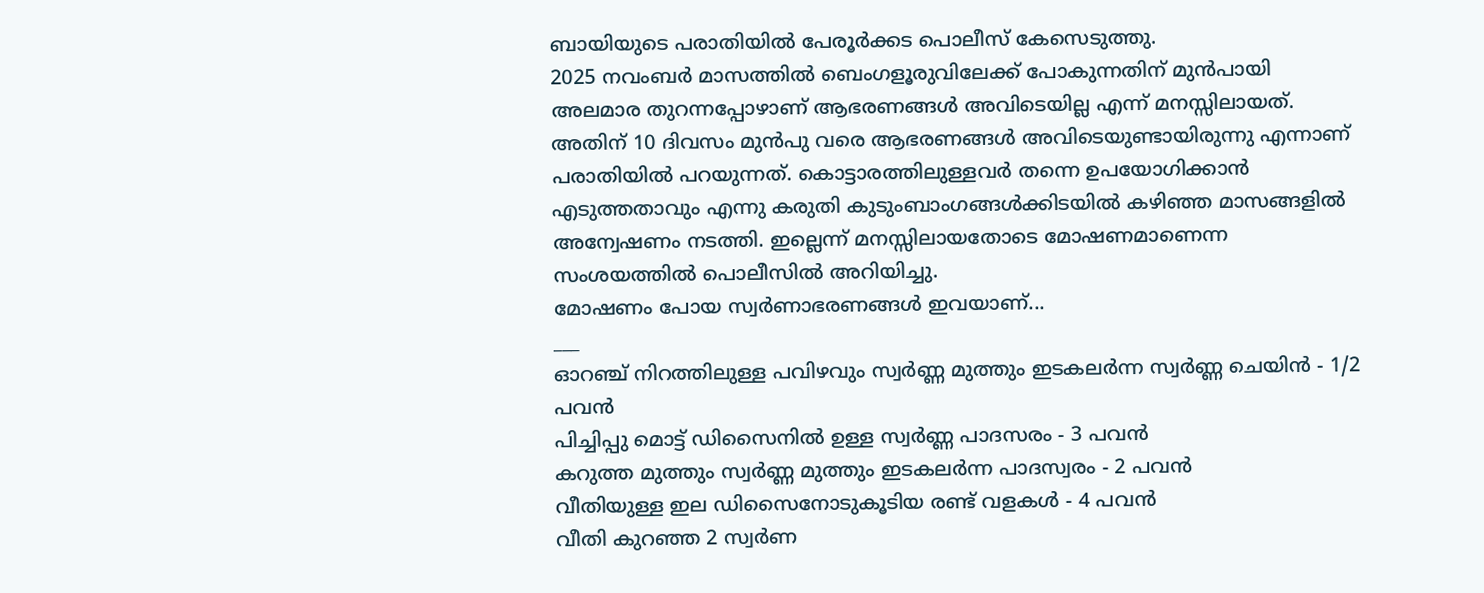ബായിയുടെ പരാതിയിൽ പേരൂർക്കട പൊലീസ് കേസെടുത്തു.
2025 നവംബർ മാസത്തിൽ ബെംഗളൂരുവിലേക്ക് പോകുന്നതിന് മുൻപായി അലമാര തുറന്നപ്പോഴാണ് ആഭരണങ്ങൾ അവിടെയില്ല എന്ന് മനസ്സിലായത്. അതിന് 10 ദിവസം മുൻപു വരെ ആഭരണങ്ങൾ അവിടെയുണ്ടായിരുന്നു എന്നാണ് പരാതിയിൽ പറയുന്നത്. കൊട്ടാരത്തിലുള്ളവർ തന്നെ ഉപയോഗിക്കാൻ എടുത്തതാവും എന്നു കരുതി കുടുംബാംഗങ്ങൾക്കിടയിൽ കഴിഞ്ഞ മാസങ്ങളിൽ അന്വേഷണം നടത്തി. ഇല്ലെന്ന് മനസ്സിലായതോടെ മോഷണമാണെന്ന സംശയത്തിൽ പൊലീസിൽ അറിയിച്ചു.
മോഷണം പോയ സ്വർണാഭരണങ്ങൾ ഇവയാണ്...
___
ഓറഞ്ച് നിറത്തിലുള്ള പവിഴവും സ്വർണ്ണ മുത്തും ഇടകലർന്ന സ്വർണ്ണ ചെയിൻ - 1/2 പവൻ
പിച്ചിപ്പു മൊട്ട് ഡിസൈനിൽ ഉള്ള സ്വർണ്ണ പാദസരം - 3 പവൻ
കറുത്ത മുത്തും സ്വർണ്ണ മുത്തും ഇടകലർന്ന പാദസ്വരം - 2 പവൻ
വീതിയുള്ള ഇല ഡിസൈനോടുകൂടിയ രണ്ട് വളകൾ - 4 പവൻ
വീതി കുറഞ്ഞ 2 സ്വർണ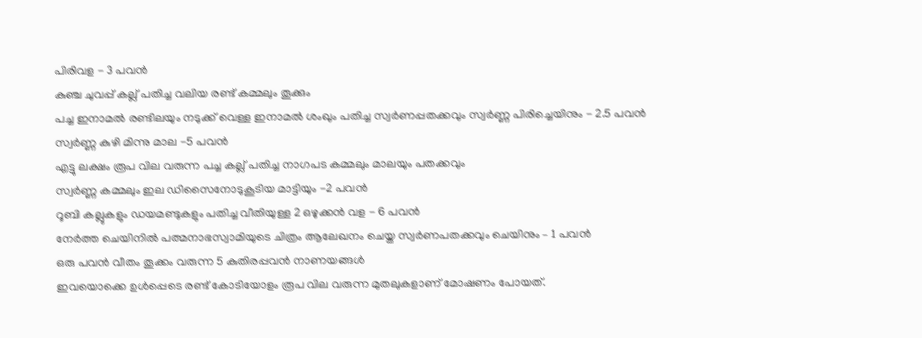പിരിവള - 3 പവൻ
കുഞ്ച ചുവപ്പ് കല്ല് പതിച്ച വലിയ രണ്ട് കമ്മലും തൂക്കും
പച്ച ഇനാമൽ രണ്ടിലയും നടുക്ക് വെള്ള ഇനാമൽ ശംഖും പതിച്ച സ്വർണപ്പതക്കവും സ്വർണ്ണ പിരിച്ചെയിനും - 2.5 പവൻ
സ്വർണ്ണ കുഴി മിന്നു മാല -5 പവൻ
എട്ടു ലക്ഷം രൂപ വില വരുന്ന പച്ച കല്ല് പതിച്ച നാഗപട കമ്മലും മാലയും പതക്കവും
സ്വർണ്ണ കമ്മലും ഇല ഡിസൈനോടുകൂടിയ മാട്ടിയും -2 പവൻ
റൂബി കല്ലുകളും ഡയമണ്ടുകളും പതിച്ച വീതിയുള്ള 2 ഒഴുക്കൻ വള - 6 പവൻ
നേർത്ത ചെയിനിൽ പത്മനാഭസ്വാമിയുടെ ചിത്രം ആലേഖനം ചെയ്ത സ്വർണപതക്കവും ചെയിനും – 1 പവൻ
ഒരു പവൻ വീതം തൂക്കം വരുന്ന 5 കുതിരപ്പവൻ നാണയങ്ങൾ
ഇവയൊക്കെ ഉൾപ്പെടെ രണ്ട് കോടിയോളം രൂപ വില വരുന്ന മുതലുകളാണ് മോഷണം പോയത്.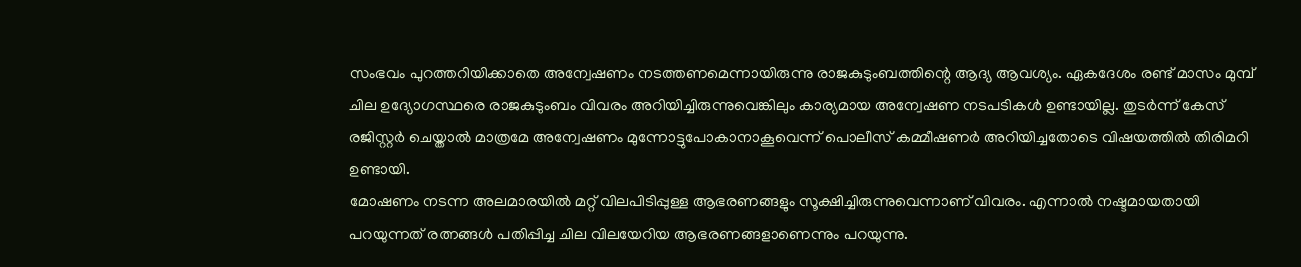സംഭവം പുറത്തറിയിക്കാതെ അന്വേഷണം നടത്തണമെന്നായിരുന്നു രാജകുടുംബത്തിന്റെ ആദ്യ ആവശ്യം. ഏകദേശം രണ്ട് മാസം മുമ്പ് ചില ഉദ്യോഗസ്ഥരെ രാജകുടുംബം വിവരം അറിയിച്ചിരുന്നുവെങ്കിലും കാര്യമായ അന്വേഷണ നടപടികൾ ഉണ്ടായില്ല. തുടർന്ന് കേസ് രജിസ്റ്റർ ചെയ്താൽ മാത്രമേ അന്വേഷണം മുന്നോട്ടുപോകാനാകൂവെന്ന് പൊലീസ് കമ്മീഷണർ അറിയിച്ചതോടെ വിഷയത്തിൽ തിരിമറി ഉണ്ടായി.
മോഷണം നടന്ന അലമാരയിൽ മറ്റ് വിലപിടിപ്പുള്ള ആഭരണങ്ങളും സൂക്ഷിച്ചിരുന്നുവെന്നാണ് വിവരം. എന്നാൽ നഷ്ടമായതായി പറയുന്നത് രത്നങ്ങൾ പതിപ്പിച്ച ചില വിലയേറിയ ആഭരണങ്ങളാണെന്നും പറയുന്നു.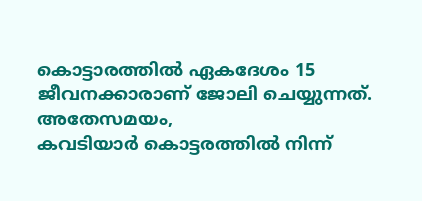കൊട്ടാരത്തിൽ ഏകദേശം 15 ജീവനക്കാരാണ് ജോലി ചെയ്യുന്നത്.
അതേസമയം,
കവടിയാർ കൊട്ടരത്തിൽ നിന്ന്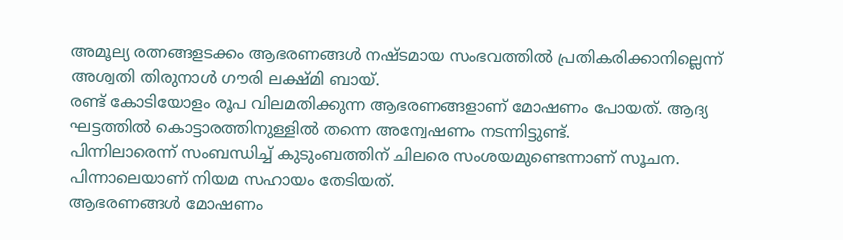അമൂല്യ രത്നങ്ങളടക്കം ആഭരണങ്ങൾ നഷ്ടമായ സംഭവത്തിൽ പ്രതികരിക്കാനില്ലെന്ന് അശ്വതി തിരുനാൾ ഗൗരി ലക്ഷ്മി ബായ്.
രണ്ട് കോടിയോളം രൂപ വിലമതിക്കുന്ന ആഭരണങ്ങളാണ് മോഷണം പോയത്. ആദ്യ ഘട്ടത്തിൽ കൊട്ടാരത്തിനുള്ളിൽ തന്നെ അന്വേഷണം നടന്നിട്ടുണ്ട്.
പിന്നിലാരെന്ന് സംബന്ധിച്ച് കുടുംബത്തിന് ചിലരെ സംശയമുണ്ടെന്നാണ് സൂചന. പിന്നാലെയാണ് നിയമ സഹായം തേടിയത്.
ആഭരണങ്ങൾ മോഷണം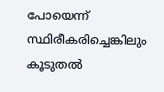പോയെന്ന് സ്ഥിരീകരിച്ചെങ്കിലും കൂടുതൽ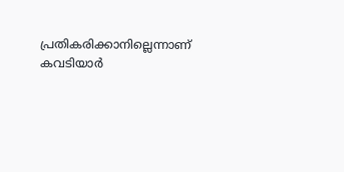പ്രതികരിക്കാനില്ലെന്നാണ് കവടിയാർ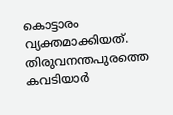കൊട്ടാരം വ്യക്തമാക്കിയത്.
തിരുവനന്തപുരത്തെ കവടിയാർ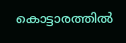കൊട്ടാരത്തിൽ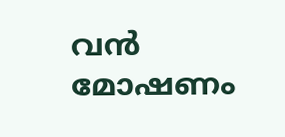വൻ മോഷണം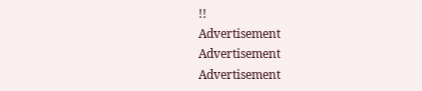!!
Advertisement
Advertisement
Advertisement